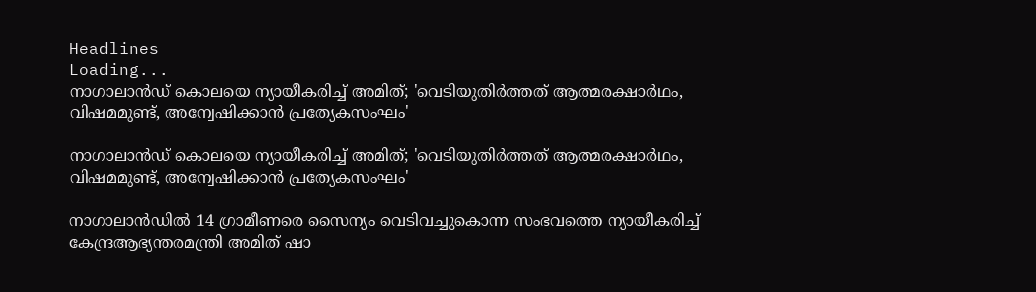Headlines
Loading...
നാഗാലാന്‍ഡ് കൊലയെ ന്യായീകരിച്ച് അമിത്; 'വെടിയുതിര്‍ത്തത് ആത്മരക്ഷാര്‍ഥം, വിഷമമുണ്ട്, അന്വേഷിക്കാന്‍ പ്രത്യേകസംഘം'

നാഗാലാന്‍ഡ് കൊലയെ ന്യായീകരിച്ച് അമിത്; 'വെടിയുതിര്‍ത്തത് ആത്മരക്ഷാര്‍ഥം, വിഷമമുണ്ട്, അന്വേഷിക്കാന്‍ പ്രത്യേകസംഘം'

നാഗാലാന്‍ഡില്‍ 14 ഗ്രാമീണരെ സൈന്യം വെടിവച്ചുകൊന്ന സംഭവത്തെ ന്യായീകരിച്ച് കേന്ദ്രആഭ്യന്തരമന്ത്രി അമിത് ഷാ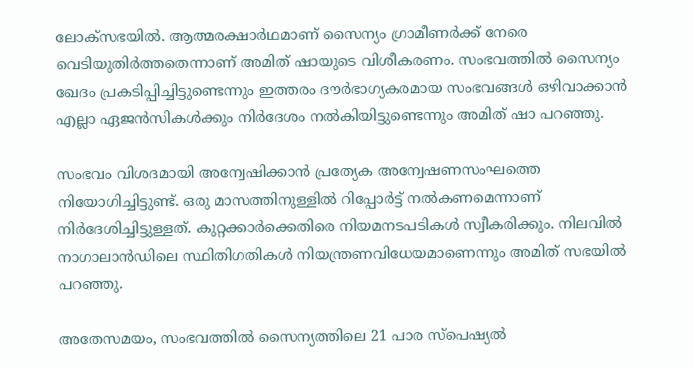ലോക്‌സഭയില്‍. ആത്മരക്ഷാര്‍ഥമാണ് സൈന്യം ഗ്രാമീണര്‍ക്ക് നേരെ വെടിയുതിര്‍ത്തതെന്നാണ് അമിത് ഷായുടെ വിശീകരണം. സംഭവത്തില്‍ സൈന്യം ഖേദം പ്രകടിപ്പിച്ചിട്ടുണ്ടെന്നും ഇത്തരം ദൗര്‍ഭാഗ്യകരമായ സംഭവങ്ങള്‍ ഒഴിവാക്കാന്‍ എല്ലാ ഏജന്‍സികള്‍ക്കും നിര്‍ദേശം നല്‍കിയിട്ടുണ്ടെന്നും അമിത് ഷാ പറഞ്ഞു.

സംഭവം വിശദമായി അന്വേഷിക്കാന്‍ പ്രത്യേക അന്വേഷണസംഘത്തെ നിയോഗിച്ചിട്ടുണ്ട്. ഒരു മാസത്തിനുള്ളില്‍ റിപ്പോര്‍ട്ട് നല്‍കണമെന്നാണ് നിര്‍ദേശിച്ചിട്ടുള്ളത്. കുറ്റക്കാര്‍ക്കെതിരെ നിയമനടപടികള്‍ സ്വീകരിക്കും. നിലവില്‍ നാഗാലാന്‍ഡിലെ സ്ഥിതിഗതികള്‍ നിയന്ത്രണവിധേയമാണെന്നും അമിത് സഭയില്‍ പറഞ്ഞു.

അതേസമയം, സംഭവത്തില്‍ സൈന്യത്തിലെ 21 പാര സ്പെഷ്യല്‍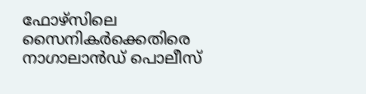ഫോഴ്സിലെ സൈനികര്‍ക്കെതിരെ നാഗാലാന്‍ഡ് പൊലീസ്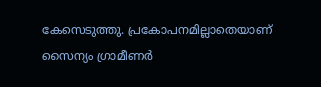കേസെടുത്തു. പ്രകോപനമില്ലാതെയാണ് സൈന്യം ഗ്രാമീണര്‍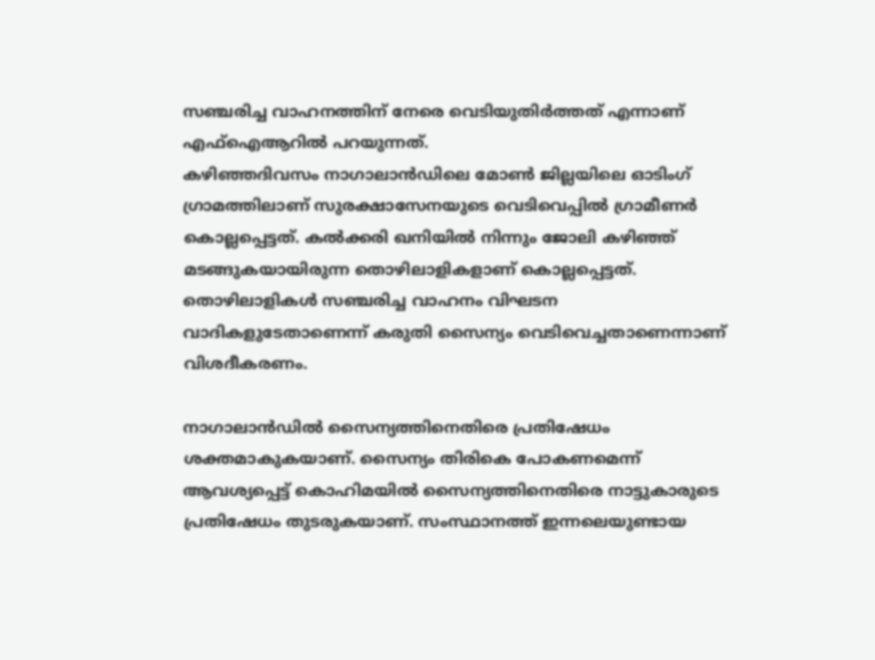സഞ്ചരിച്ച വാഹനത്തിന് നേരെ വെടിയുതിര്‍ത്തത് എന്നാണ് എഫ്‌ഐആറില്‍ പറയുന്നത്.
കഴിഞ്ഞദിവസം നാഗാലാന്‍ഡിലെ മോണ്‍ ജില്ലയിലെ ഓടിംഗ് ഗ്രാമത്തിലാണ് സുരക്ഷാസേനയുടെ വെടിവെപ്പില്‍ ഗ്രാമീണര്‍ കൊല്ലപ്പെട്ടത്. കല്‍ക്കരി ഖനിയില്‍ നിന്നും ജോലി കഴിഞ്ഞ് മടങ്ങുകയായിരുന്ന തൊഴിലാളികളാണ് കൊല്ലപ്പെട്ടത്. തൊഴിലാളികള്‍ സഞ്ചരിച്ച വാഹനം വിഘടന വാദികളുടേതാണെന്ന് കരുതി സൈന്യം വെടിവെച്ചതാണെന്നാണ് വിശദീകരണം.

നാഗാലാന്‍ഡില്‍ സൈന്യത്തിനെതിരെ പ്രതിഷേധം ശക്തമാകുകയാണ്. സൈന്യം തിരികെ പോകണമെന്ന് ആവശ്യപ്പെട്ട് കൊഹിമയില്‍ സൈന്യത്തിനെതിരെ നാട്ടുകാരുടെ പ്രതിഷേധം തുടരുകയാണ്. സംസ്ഥാനത്ത് ഇന്നലെയുണ്ടായ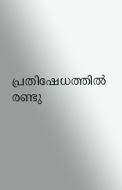പ്രതിഷേധത്തില്‍ രണ്ടു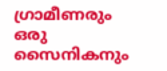ഗ്രാമീണരും ഒരു സൈനികനും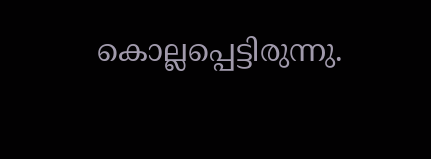കൊല്ലപ്പെട്ടിരുന്നു.